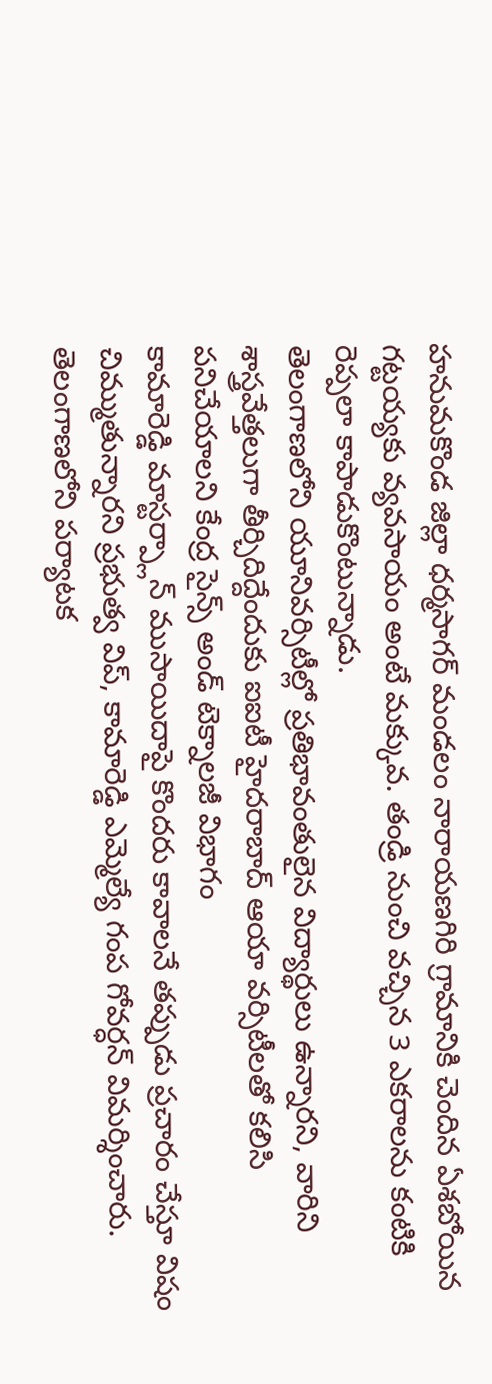హనుమకొండ జిల్లా ధర్మసాగర్ మండలం నారాయణగిరి గ్రామానికి చెందిన ఏశబోయిన గట్టయ్యకు వ్యవసాయం అంటే మక్కువ. తండ్రి నుంచి వచ్చిన 3 ఎకరాలను కంటికి రెప్పలా కాపాడుకొంటున్నాడు.
తెలంగాణలోని యూనివర్సిటీల్లో ప్రతిభావంతులైన విద్యార్థులు ఉన్నారని, వారిని శాస్త్రవేత్తలుగా తీర్చిదిద్దేందుకు ఐఐటీ హైదరాబాద్ ఆయా వర్సిటీలతో కలిసి పనిచేయాలని కేంద్ర సైన్స్ అండ్ టెక్నాలజీ విభాగం
కామారెడ్డి మాస్టర్ప్లాన్ ముసాయిదాపై కొందరు కావాలనే తప్పుడు ప్రచారం చేస్తూ విషం చిమ్ముతున్నారని ప్రభుత్వ విప్, కామారెడ్డి ఎమ్మెల్యే గంప గోవర్ధన్ విమర్శించారు.
తెలంగాణలోని పర్యాటక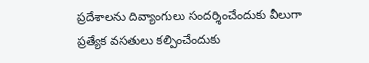ప్రదేశాలను దివ్యాంగులు సందర్శించేందుకు వీలుగా ప్రత్యేక వసతులు కల్పించేందుకు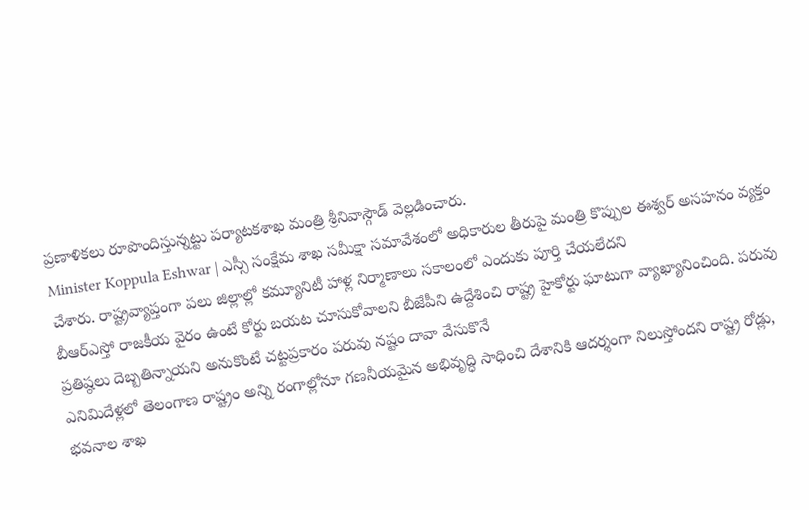ప్రణాళికలు రూపొందిస్తున్నట్టు పర్యాటకశాఖ మంత్రి శ్రీనివాస్గౌడ్ వెల్లడించారు.
Minister Koppula Eshwar | ఎస్సీ సంక్షేమ శాఖ సమీక్షా సమావేశంలో అధికారుల తీరుపై మంత్రి కొప్పుల ఈశ్వర్ అసహనం వ్యక్తం చేశారు. రాష్ట్రవ్యాప్తంగా పలు జిల్లాల్లో కమ్యూనిటీ హాళ్ల నిర్మాణాలు సకాలంలో ఎందుకు పూర్తి చేయలేదని
బీఆర్ఎస్తో రాజకీయ వైరం ఉంటే కోర్టు బయట చూసుకోవాలని బీజేపీని ఉద్దేశించి రాష్ట్ర హైకోర్టు ఘాటుగా వ్యాఖ్యానించింది. పరువు ప్రతిష్ఠలు దెబ్బతిన్నాయని అనుకొంటే చట్టప్రకారం పరువు నష్టం దావా వేసుకొనే
ఎనిమిదేళ్లలో తెలంగాణ రాష్ట్రం అన్ని రంగాల్లోనూ గణనీయమైన అభివృద్ధి సాధించి దేశానికి ఆదర్శంగా నిలుస్తోందని రాష్ట్ర రోడ్లు, భవనాల శాఖ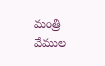మంత్రి వేముల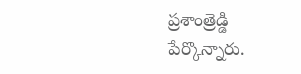ప్రశాంత్రెడ్డి పేర్కొన్నారు.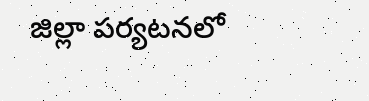జిల్లా పర్యటనలో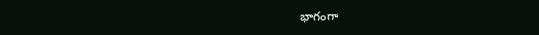భాగంగా